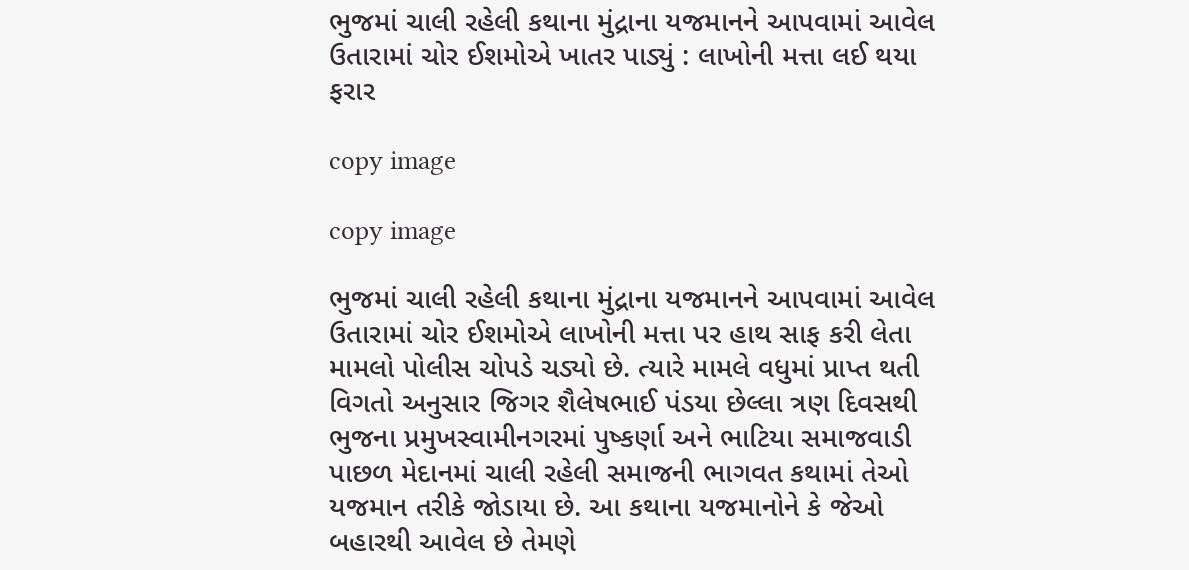ભુજમાં ચાલી રહેલી કથાના મુંદ્રાના યજમાનને આપવામાં આવેલ ઉતારામાં ચોર ઈશમોએ ખાતર પાડ્યું : લાખોની મત્તા લઈ થયા ફરાર

copy image

copy image

ભુજમાં ચાલી રહેલી કથાના મુંદ્રાના યજમાનને આપવામાં આવેલ ઉતારામાં ચોર ઈશમોએ લાખોની મત્તા પર હાથ સાફ કરી લેતા મામલો પોલીસ ચોપડે ચડ્યો છે. ત્યારે મામલે વધુમાં પ્રાપ્ત થતી વિગતો અનુસાર જિગર શૈલેષભાઈ પંડયા છેલ્લા ત્રણ દિવસથી ભુજના પ્રમુખસ્વામીનગરમાં પુષ્કર્ણા અને ભાટિયા સમાજવાડી પાછળ મેદાનમાં ચાલી રહેલી સમાજની ભાગવત કથામાં તેઓ યજમાન તરીકે જોડાયા છે. આ કથાના યજમાનોને કે જેઓ બહારથી આવેલ છે તેમણે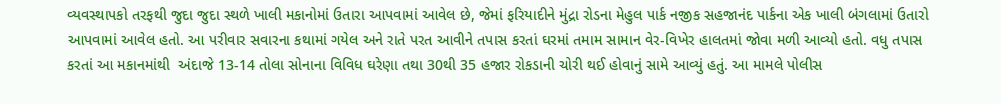વ્યવસ્થાપકો તરફથી જુદા જુદા સ્થળે ખાલી મકાનોમાં ઉતારા આપવામાં આવેલ છે, જેમાં ફરિયાદીને મુંદ્રા રોડના મેહુલ પાર્ક નજીક સહજાનંદ પાર્કના એક ખાલી બંગલામાં ઉતારો આપવામાં આવેલ હતો. આ પરીવાર સવારના કથામાં ગયેલ અને રાતે પરત આવીને તપાસ કરતાં ઘરમાં તમામ સામાન વેર-વિખેર હાલતમાં જોવા મળી આવ્યો હતો. વધુ તપાસ કરતાં આ મકાનમાંથી  અંદાજે 13-14 તોલા સોનાના વિવિધ ઘરેણા તથા 30થી 35 હજાર રોકડાની ચોરી થઈ હોવાનું સામે આવ્યું હતું. આ મામલે પોલીસ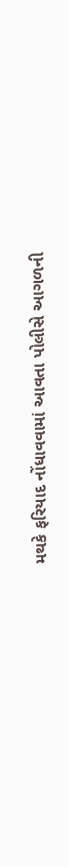મથકે ફરિયાદ નોંધાવવામાં આવતા પોલીસે આગળની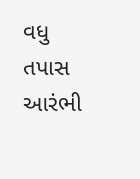વધુ તપાસ આરંભી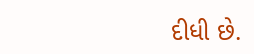દીધી છે.